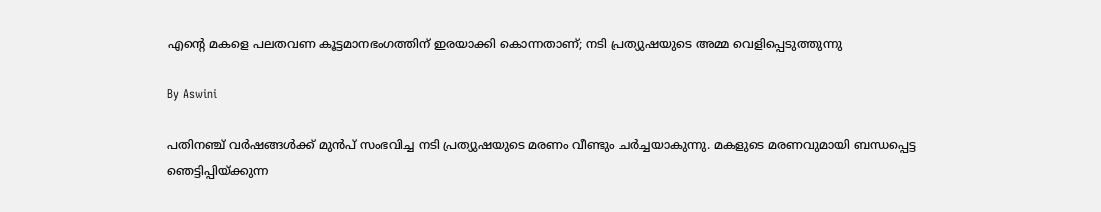എന്റെ മകളെ പലതവണ കൂട്ടമാനഭംഗത്തിന് ഇരയാക്കി കൊന്നതാണ്; നടി പ്രത്യുഷയുടെ അമ്മ വെളിപ്പെടുത്തുന്നു

By Aswini

പതിനഞ്ച് വര്‍ഷങ്ങള്‍ക്ക് മുന്‍പ് സംഭവിച്ച നടി പ്രത്യുഷയുടെ മരണം വീണ്ടും ചര്‍ച്ചയാകുന്നു. മകളുടെ മരണവുമായി ബന്ധപ്പെട്ട ഞെട്ടിപ്പിയ്ക്കുന്ന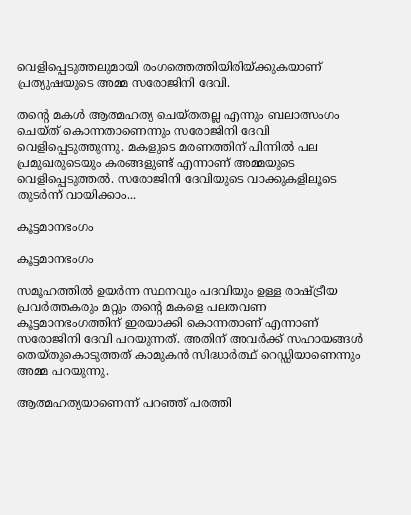വെളിപ്പെടുത്തലുമായി രംഗത്തെത്തിയിരിയ്ക്കുകയാണ് പ്രത്യുഷയുടെ അമ്മ സരോജിനി ദേവി.

തന്റെ മകള്‍ ആത്മഹത്യ ചെയ്തതല്ല എന്നും ബലാത്സംഗം ചെയ്ത് കൊന്നതാണെന്നും സരോജിനി ദേവി വെളിപ്പെടുത്തുന്നു. മകളുടെ മരണത്തിന് പിന്നില്‍ പല പ്രമുഖരുടെയും കരങ്ങളുണ്ട് എന്നാണ് അമ്മയുടെ വെളിപ്പെടുത്തല്‍. സരോജിനി ദേവിയുടെ വാക്കുകളിലൂടെ തുടര്‍ന്ന് വായിക്കാം...

കൂട്ടമാനഭംഗം

കൂട്ടമാനഭംഗം

സമൂഹത്തില്‍ ഉയര്‍ന്ന സ്ഥനവും പദവിയും ഉള്ള രാഷ്ട്രീയ പ്രവര്‍ത്തകരും മറ്റും തന്റെ മകളെ പലതവണ കൂട്ടമാനഭംഗത്തിന് ഇരയാക്കി കൊന്നതാണ് എന്നാണ് സരോജിനി ദേവി പറയുന്നത്. അതിന് അവര്‍ക്ക് സഹായങ്ങള്‍ തെയ്തുകൊടുത്തത് കാമുകന്‍ സിദ്ധാര്‍ത്ഥ് റെഡ്ഡിയാണെന്നും അമ്മ പറയുന്നു.

ആത്മഹത്യയാണെന്ന് പറഞ്ഞ് പരത്തി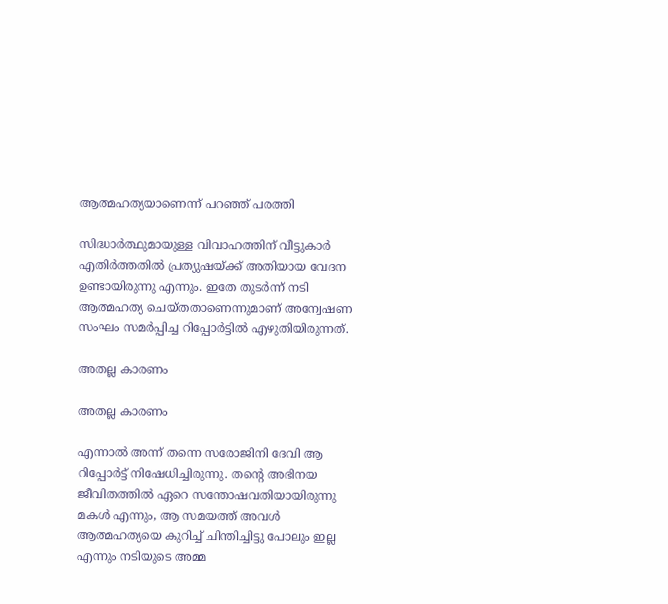ആത്മഹത്യയാണെന്ന് പറഞ്ഞ് പരത്തി

സിദ്ധാര്‍ത്ഥുമായുള്ള വിവാഹത്തിന് വീട്ടുകാര്‍ എതിര്‍ത്തതില്‍ പ്രത്യുഷയ്ക്ക് അതിയായ വേദന ഉണ്ടായിരുന്നു എന്നും. ഇതേ തുടര്‍ന്ന് നടി ആത്മഹത്യ ചെയ്തതാണെന്നുമാണ് അന്വേഷണ സംഘം സമര്‍പ്പിച്ച റിപ്പോര്‍ട്ടില്‍ എഴുതിയിരുന്നത്.

അതല്ല കാരണം

അതല്ല കാരണം

എന്നാല്‍ അന്ന് തന്നെ സരോജിനി ദേവി ആ റിപ്പോര്‍ട്ട് നിഷേധിച്ചിരുന്നു. തന്റെ അഭിനയ ജീവിതത്തില്‍ ഏറെ സന്തോഷവതിയായിരുന്നു മകള്‍ എന്നും, ആ സമയത്ത് അവള്‍ ആത്മഹത്യയെ കുറിച്ച് ചിന്തിച്ചിട്ടു പോലും ഇല്ല എന്നും നടിയുടെ അമ്മ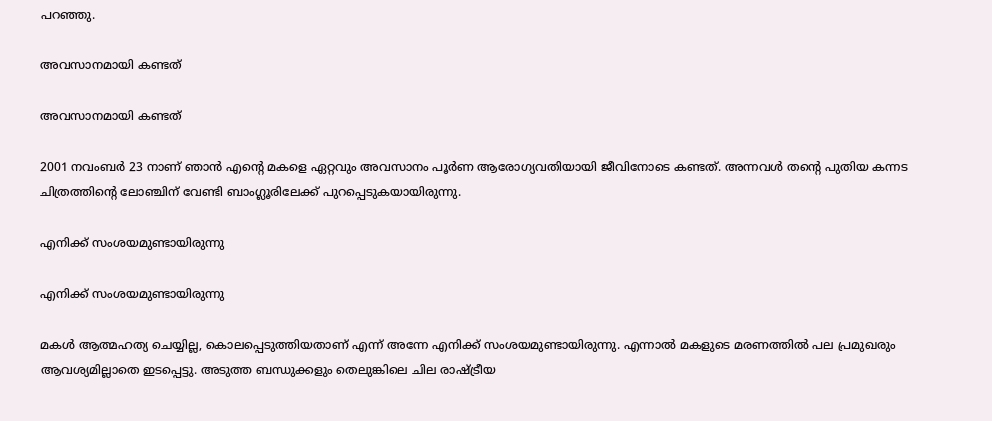പറഞ്ഞു.

അവസാനമായി കണ്ടത്

അവസാനമായി കണ്ടത്

2001 നവംബര്‍ 23 നാണ് ഞാന്‍ എന്റെ മകളെ ഏറ്റവും അവസാനം പൂര്‍ണ ആരോഗ്യവതിയായി ജീവിനോടെ കണ്ടത്. അന്നവള്‍ തന്റെ പുതിയ കന്നട ചിത്രത്തിന്റെ ലോഞ്ചിന് വേണ്ടി ബാംഗ്ലൂരിലേക്ക് പുറപ്പെടുകയായിരുന്നു.

എനിക്ക് സംശയമുണ്ടായിരുന്നു

എനിക്ക് സംശയമുണ്ടായിരുന്നു

മകള്‍ ആത്മഹത്യ ചെയ്യില്ല, കൊലപ്പെടുത്തിയതാണ് എന്ന് അന്നേ എനിക്ക് സംശയമുണ്ടായിരുന്നു. എന്നാല്‍ മകളുടെ മരണത്തില്‍ പല പ്രമുഖരും ആവശ്യമില്ലാതെ ഇടപ്പെട്ടു. അടുത്ത ബന്ധുക്കളും തെലുങ്കിലെ ചില രാഷ്ട്രീയ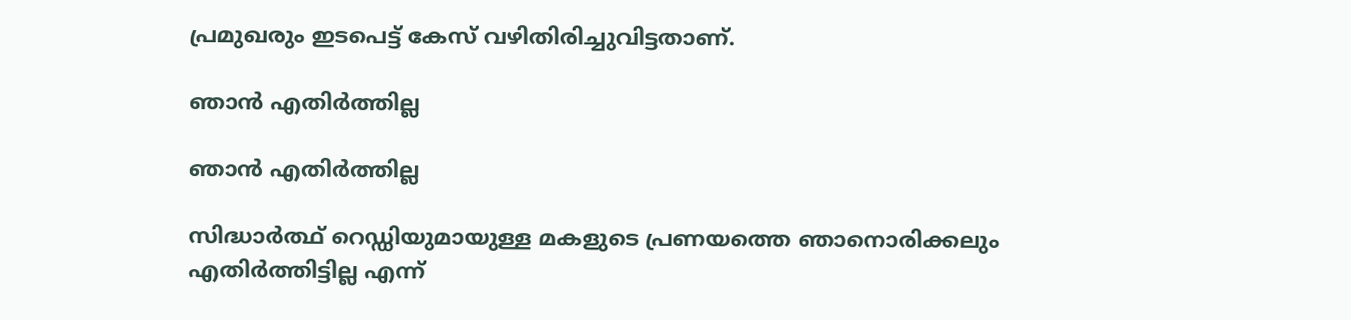പ്രമുഖരും ഇടപെട്ട് കേസ് വഴിതിരിച്ചുവിട്ടതാണ്.

ഞാന്‍ എതിര്‍ത്തില്ല

ഞാന്‍ എതിര്‍ത്തില്ല

സിദ്ധാര്‍ത്ഥ് റെഡ്ഡിയുമായുള്ള മകളുടെ പ്രണയത്തെ ഞാനൊരിക്കലും എതിര്‍ത്തിട്ടില്ല എന്ന്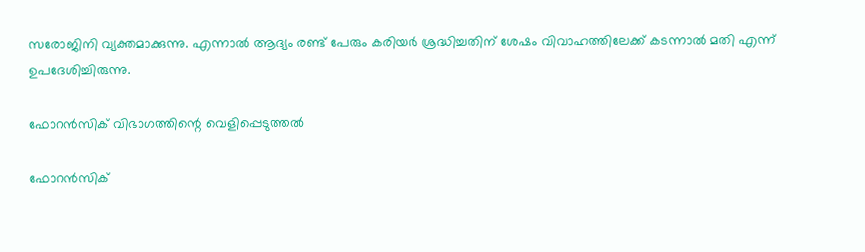സരോജിനി വ്യക്തമാക്കുന്നു. എന്നാല്‍ ആദ്യം രണ്ട് പേരും കരിയര്‍ ശ്രദ്ധിച്ചതിന് ശേഷം വിവാഹത്തിലേക്ക് കടന്നാല്‍ മതി എന്ന് ഉപദേശിച്ചിരുന്നു.

ഫോറന്‍സിക് വിഭാഗത്തിന്റെ വെളിപ്പെടുത്തല്‍

ഫോറന്‍സിക്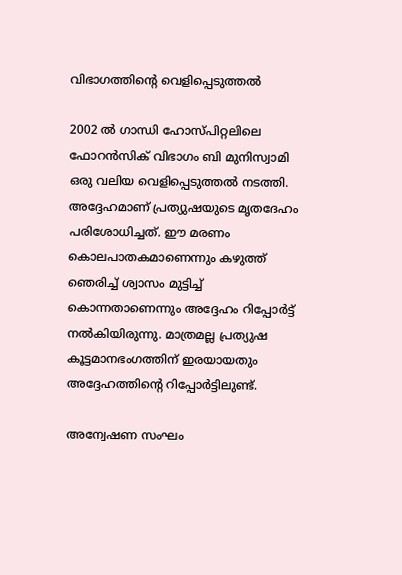വിഭാഗത്തിന്റെ വെളിപ്പെടുത്തല്‍

2002 ല്‍ ഗാന്ധി ഹോസ്പിറ്റലിലെ ഫോറന്‍സിക് വിഭാഗം ബി മുനിസ്വാമി ഒരു വലിയ വെളിപ്പെടുത്തല്‍ നടത്തി. അദ്ദേഹമാണ് പ്രത്യുഷയുടെ മൃതദേഹം പരിശോധിച്ചത്. ഈ മരണം കൊലപാതകമാണെന്നും കഴുത്ത് ഞെരിച്ച് ശ്വാസം മുട്ടിച്ച് കൊന്നതാണെന്നും അദ്ദേഹം റിപ്പോര്‍ട്ട് നല്‍കിയിരുന്നു. മാത്രമല്ല പ്രത്യുഷ കൂട്ടമാനഭംഗത്തിന് ഇരയായതും അദ്ദേഹത്തിന്റെ റിപ്പോര്‍ട്ടിലുണ്ട്.

അന്വേഷണ സംഘം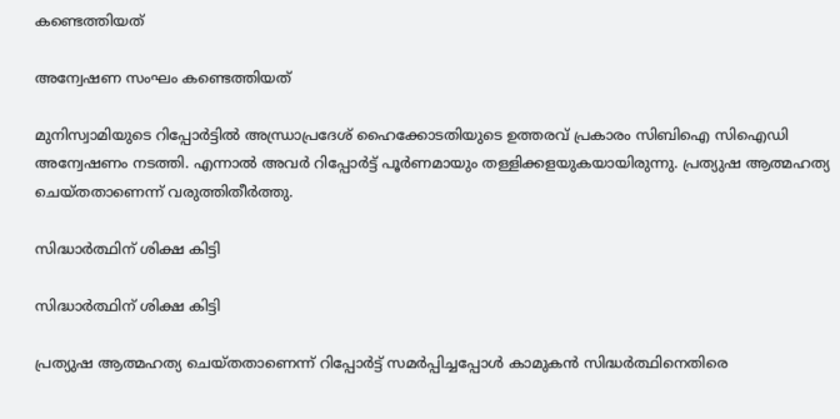കണ്ടെത്തിയത്

അന്വേഷണ സംഘം കണ്ടെത്തിയത്

മുനിസ്വാമിയുടെ റിപ്പോര്‍ട്ടില്‍ അന്ധ്രാപ്രദേശ് ഹൈക്കോടതിയുടെ ഉത്തരവ് പ്രകാരം സിബിഐ സിഐഡി അന്വേഷണം നടത്തി. എന്നാല്‍ അവര്‍ റിപ്പോര്‍ട്ട് പൂര്‍ണമായും തള്ളിക്കളയുകയായിരുന്നു. പ്രത്യുഷ ആത്മഹത്യ ചെയ്തതാണെന്ന് വരുത്തിതീര്‍ത്തു.

സിദ്ധാര്‍ത്ഥിന് ശിക്ഷ കിട്ടി

സിദ്ധാര്‍ത്ഥിന് ശിക്ഷ കിട്ടി

പ്രത്യുഷ ആത്മഹത്യ ചെയ്തതാണെന്ന് റിപ്പോര്‍ട്ട് സമര്‍പ്പിച്ചപ്പോള്‍ കാമുകന്‍ സിദ്ധര്‍ത്ഥിനെതിരെ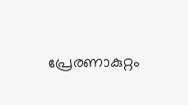പ്രേരണാകുറ്റം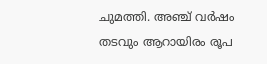ചുമത്തി. അഞ്ച് വര്‍ഷം തടവും ആറായിരം രൂപ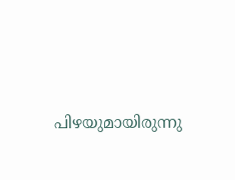പിഴയുമായിരുന്നു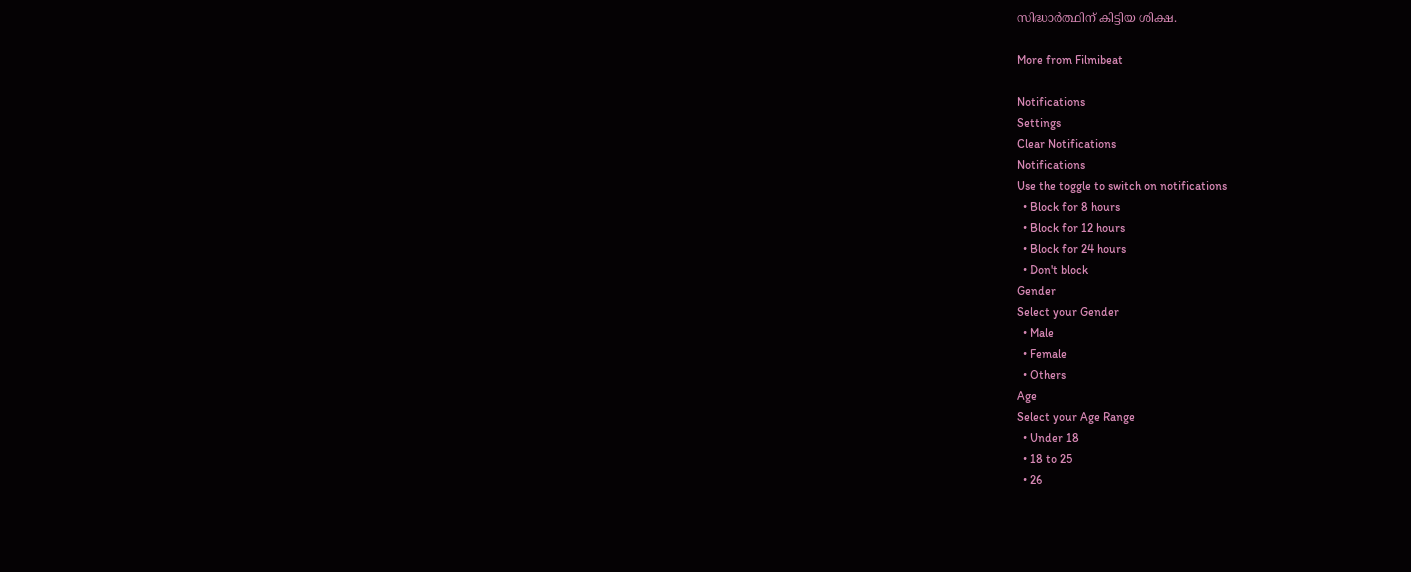സിദ്ധാര്‍ത്ഥിന് കിട്ടിയ ശിക്ഷ.

More from Filmibeat

Notifications
Settings
Clear Notifications
Notifications
Use the toggle to switch on notifications
  • Block for 8 hours
  • Block for 12 hours
  • Block for 24 hours
  • Don't block
Gender
Select your Gender
  • Male
  • Female
  • Others
Age
Select your Age Range
  • Under 18
  • 18 to 25
  • 26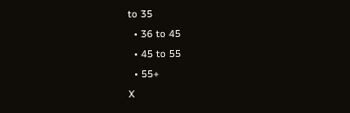to 35
  • 36 to 45
  • 45 to 55
  • 55+
X